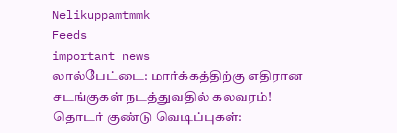Nelikuppamtmmk
Feeds
important news
லால்பேட்டை: மார்க்கத்திற்கு எதிரான சடங்குகள் நடத்துவதில் கலவரம்!
தொடர் குண்டு வெடிப்புகள்: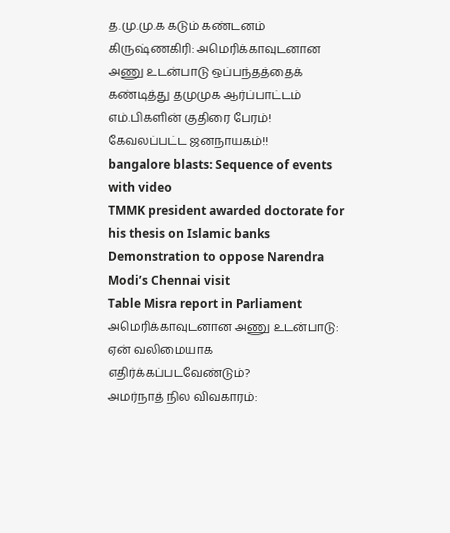த.மு.மு.க கடும் கண்டனம்
கிருஷ்ணகிரி: அமெரிக்காவுடனான அணு உடன்பாடு ஒப்பந்தத்தைக் கண்டித்து தமுமுக ஆர்ப்பாட்டம்
எம்.பிகளின் குதிரை பேரம்! கேவலப்பட்ட ஜனநாயகம்!!
bangalore blasts: Sequence of events with video
TMMK president awarded doctorate for his thesis on Islamic banks
Demonstration to oppose Narendra Modi’s Chennai visit
Table Misra report in Parliament
அமெரிக்காவுடனான அணு உடன்பாடு: ஏன் வலிமையாக எதிர்க்கப்படவேண்டும்?
அமர்நாத் நில விவகாரம்: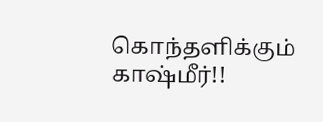கொந்தளிக்கும் காஷ்மீர்!!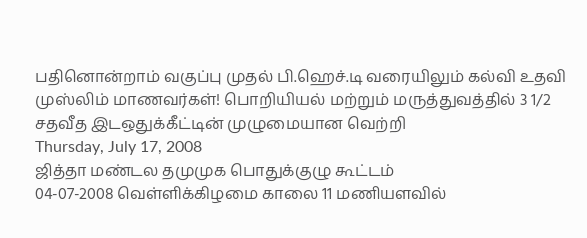பதினொன்றாம் வகுப்பு முதல் பி.ஹெச்.டி வரையிலும் கல்வி உதவி
முஸ்லிம் மாணவர்கள்! பொறியியல் மற்றும் மருத்துவத்தில் 3 1/2 சதவீத இடஒதுக்கீட்டின் முழுமையான வெற்றி
Thursday, July 17, 2008
ஜித்தா மண்டல தமுமுக பொதுக்குழு கூட்டம்
04-07-2008 வெள்ளிக்கிழமை காலை 11 மணியளவில்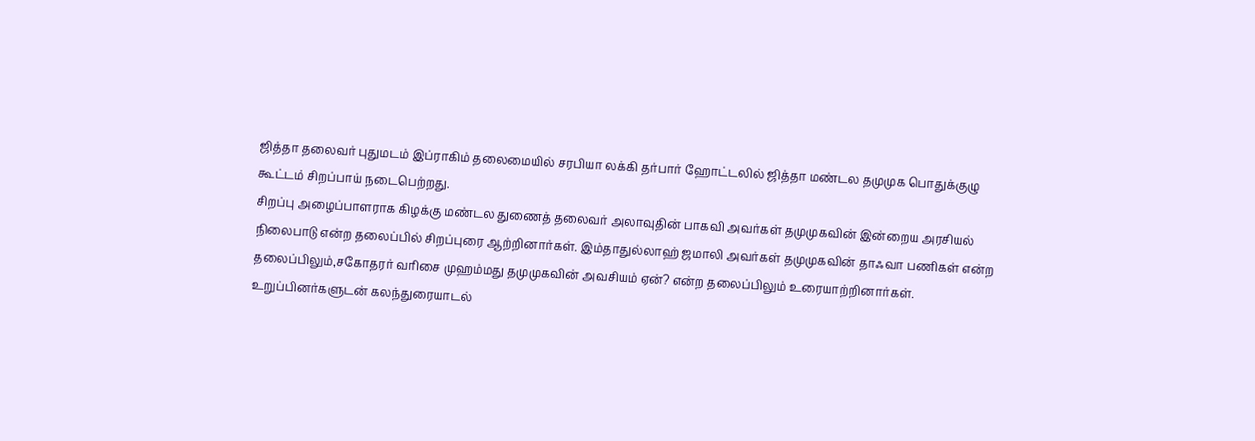ஜித்தா தலைவர் புதுமடம் இப்ராகிம் தலைமையில் சரபியா லக்கி தர்பார் ஹோட்டலில் ஜித்தா மண்டல தமுமுக பொதுக்குழு கூட்டம் சிறப்பாய் நடைபெற்றது.
சிறப்பு அழைப்பாளராக கிழக்கு மண்டல துணைத் தலைவர் அலாவுதின் பாகவி அவர்கள் தமுமுகவின் இன்றைய அரசியல் நிலைபாடு என்ற தலைப்பில் சிறப்புரை ஆற்றினார்கள். இம்தாதுல்லாஹ் ஜமாலி அவர்கள் தமுமுகவின் தாஃவா பணிகள் என்ற தலைப்பிலும்,சகோதரர் வரிசை முஹம்மது தமுமுகவின் அவசியம் ஏன்? என்ற தலைப்பிலும் உரையாற்றினார்கள்.
உறுப்பினர்களுடன் கலந்துரையாடல்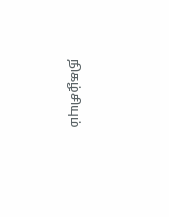நிகழ்சியும்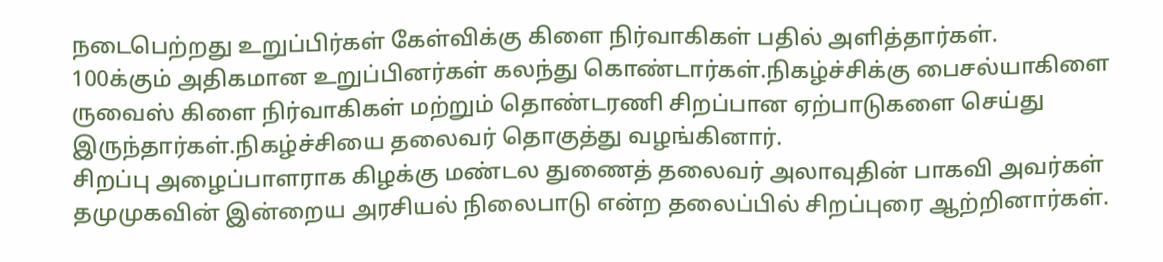நடைபெற்றது உறுப்பிர்கள் கேள்விக்கு கிளை நிர்வாகிகள் பதில் அளித்தார்கள்.
100க்கும் அதிகமான உறுப்பினர்கள் கலந்து கொண்டார்கள்.நிகழ்ச்சிக்கு பைசல்யாகிளை ருவைஸ் கிளை நிர்வாகிகள் மற்றும் தொண்டரணி சிறப்பான ஏற்பாடுகளை செய்து இருந்தார்கள்.நிகழ்ச்சியை தலைவர் தொகுத்து வழங்கினார்.
சிறப்பு அழைப்பாளராக கிழக்கு மண்டல துணைத் தலைவர் அலாவுதின் பாகவி அவர்கள் தமுமுகவின் இன்றைய அரசியல் நிலைபாடு என்ற தலைப்பில் சிறப்புரை ஆற்றினார்கள்.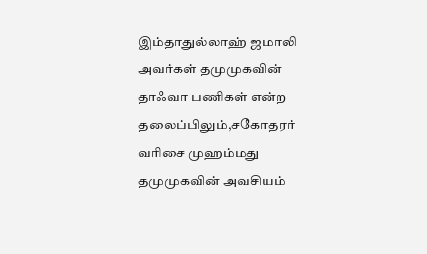இம்தாதுல்லாஹ் ஜமாலி அவர்கள் தமுமுகவின் தாஃவா பணிகள் என்ற தலைப்பிலும்,சகோதரர் வரிசை முஹம்மது தமுமுகவின் அவசியம்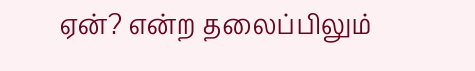ஏன்? என்ற தலைப்பிலும்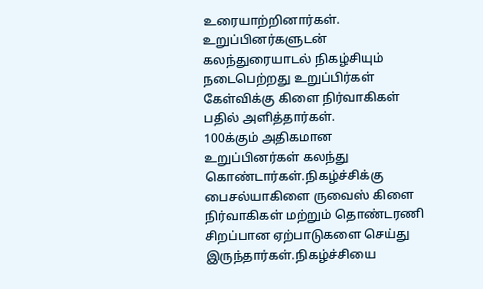உரையாற்றினார்கள்.
உறுப்பினர்களுடன் கலந்துரையாடல் நிகழ்சியும் நடைபெற்றது உறுப்பிர்கள் கேள்விக்கு கிளை நிர்வாகிகள் பதில் அளித்தார்கள்.
100க்கும் அதிகமான உறுப்பினர்கள் கலந்து கொண்டார்கள்.நிகழ்ச்சிக்கு பைசல்யாகிளை ருவைஸ் கிளை நிர்வாகிகள் மற்றும் தொண்டரணி சிறப்பான ஏற்பாடுகளை செய்து இருந்தார்கள்.நிகழ்ச்சியை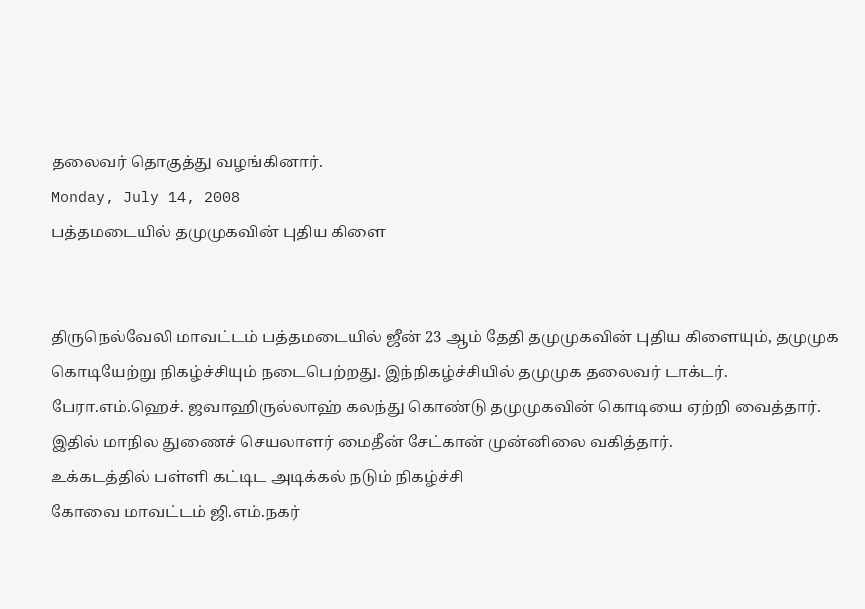தலைவர் தொகுத்து வழங்கினார்.
Monday, July 14, 2008
பத்தமடையில் தமுமுகவின் புதிய கிளை


திருநெல்வேலி மாவட்டம் பத்தமடையில் ஜீன் 23 ஆம் தேதி தமுமுகவின் புதிய கிளையும், தமுமுக கொடியேற்று நிகழ்ச்சியும் நடைபெற்றது. இந்நிகழ்ச்சியில் தமுமுக தலைவர் டாக்டர். பேரா.எம்.ஹெச். ஜவாஹிருல்லாஹ் கலந்து கொண்டு தமுமுகவின் கொடியை ஏற்றி வைத்தார். இதில் மாநில துணைச் செயலாளர் மைதீன் சேட்கான் முன்னிலை வகித்தார்.
உக்கடத்தில் பள்ளி கட்டிட அடிக்கல் நடும் நிகழ்ச்சி
கோவை மாவட்டம் ஜி.எம்.நகர்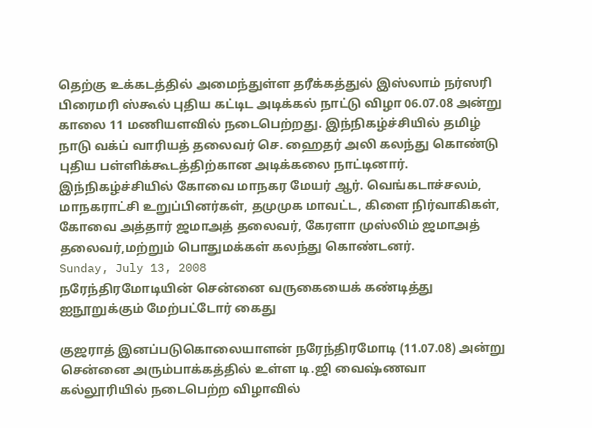தெற்கு உக்கடத்தில் அமைந்துள்ள தரீக்கத்துல் இஸ்லாம் நர்ஸரி பிரைமரி ஸ்கூல் புதிய கட்டிட அடிக்கல் நாட்டு விழா 06.07.08 அன்று காலை 11 மணியளவில் நடைபெற்றது. இந்நிகழ்ச்சியில் தமிழ் நாடு வக்ப் வாரியத் தலைவர் செ. ஹைதர் அலி கலந்து கொண்டு புதிய பள்ளிக்கூடத்திற்கான அடிக்கலை நாட்டினார். இந்நிகழ்ச்சியில் கோவை மாநகர மேயர் ஆர். வெங்கடாச்சலம், மாநகராட்சி உறுப்பினர்கள், தமுமுக மாவட்ட, கிளை நிர்வாகிகள், கோவை அத்தார் ஜமாஅத் தலைவர், கேரளா முஸ்லிம் ஜமாஅத் தலைவர்,மற்றும் பொதுமக்கள் கலந்து கொண்டனர்.
Sunday, July 13, 2008
நரேந்திரமோடியின் சென்னை வருகையைக் கண்டித்து ஐநூறுக்கும் மேற்பட்டோர் கைது

குஜராத் இனப்படுகொலையாளன் நரேந்திரமோடி (11.07.08) அன்று சென்னை அரும்பாக்கத்தில் உள்ள டி.ஜி வைஷ்ணவா கல்லூரியில் நடைபெற்ற விழாவில்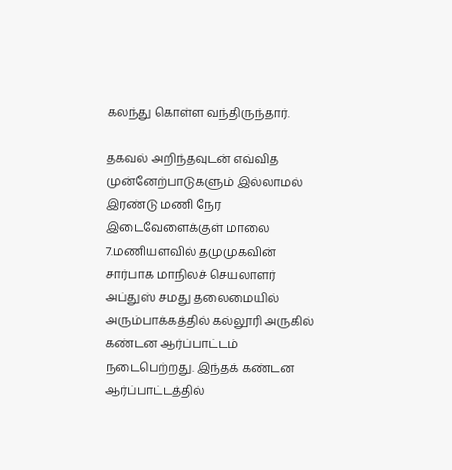கலந்து கொள்ள வந்திருந்தார்.

தகவல் அறிந்தவுடன் எவ்வித முன்னேற்பாடுகளும் இல்லாமல் இரண்டு மணி நேர இடைவேளைக்குள் மாலை 7.மணியளவில் தமுமுகவின் சார்பாக மாநிலச் செயலாளர் அப்துஸ் சமது தலைமையில் அரும்பாக்கத்தில் கல்லூரி அருகில் கண்டன ஆர்ப்பாட்டம் நடைபெற்றது. இந்தக் கண்டன ஆர்ப்பாட்டத்தில்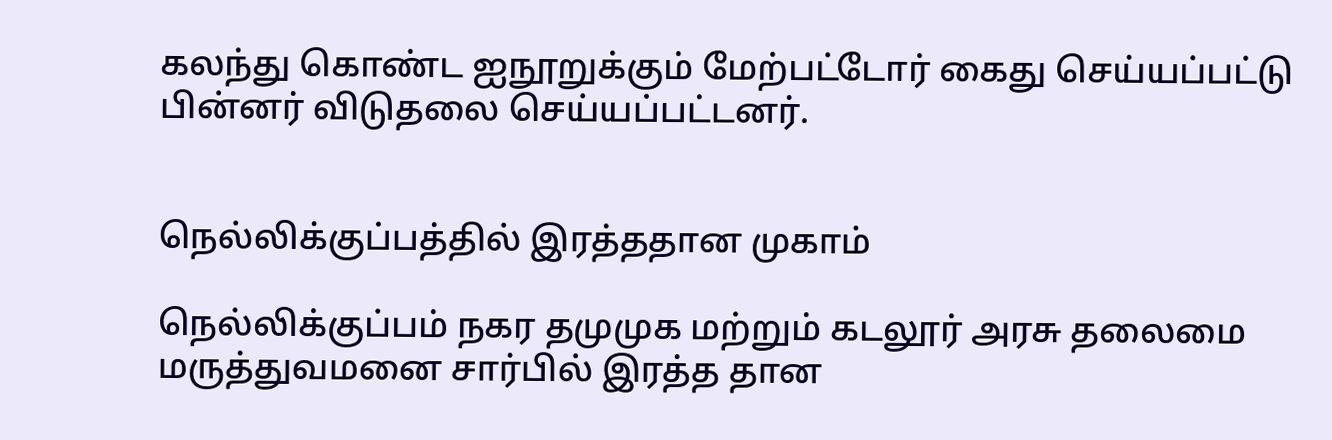கலந்து கொண்ட ஐநூறுக்கும் மேற்பட்டோர் கைது செய்யப்பட்டு பின்னர் விடுதலை செய்யப்பட்டனர்.


நெல்லிக்குப்பத்தில் இரத்ததான முகாம்

நெல்லிக்குப்பம் நகர தமுமுக மற்றும் கடலூர் அரசு தலைமை மருத்துவமனை சார்பில் இரத்த தான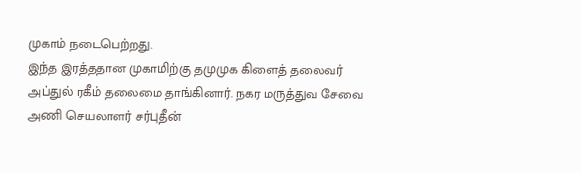முகாம் நடைபெற்றது.
இந்த இரத்ததான முகாமிற்கு தமுமுக கிளைத் தலைவர் அப்துல் ரகீம் தலைமை தாங்கினார். நகர மருத்துவ சேவை அணி செயலாளர் சர்புதீன்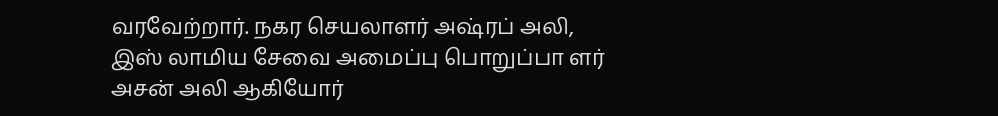வரவேற்றார். நகர செயலாளர் அஷ்ரப் அலி, இஸ் லாமிய சேவை அமைப்பு பொறுப்பா ளர் அசன் அலி ஆகியோர்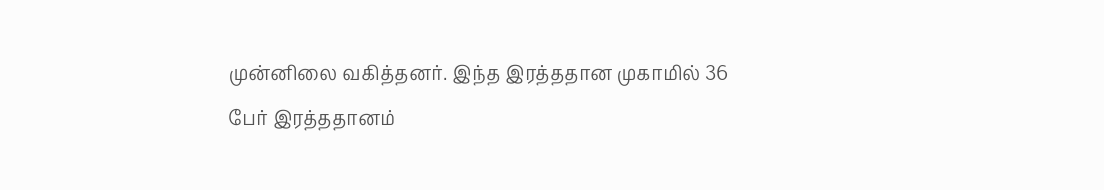முன்னிலை வகித்தனர். இந்த இரத்ததான முகாமில் 36 பேர் இரத்ததானம்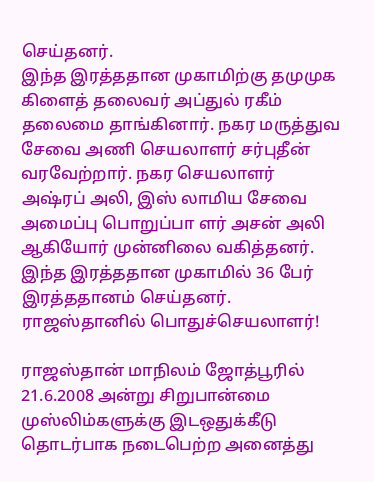செய்தனர்.
இந்த இரத்ததான முகாமிற்கு தமுமுக கிளைத் தலைவர் அப்துல் ரகீம் தலைமை தாங்கினார். நகர மருத்துவ சேவை அணி செயலாளர் சர்புதீன் வரவேற்றார். நகர செயலாளர் அஷ்ரப் அலி, இஸ் லாமிய சேவை அமைப்பு பொறுப்பா ளர் அசன் அலி ஆகியோர் முன்னிலை வகித்தனர். இந்த இரத்ததான முகாமில் 36 பேர் இரத்ததானம் செய்தனர்.
ராஜஸ்தானில் பொதுச்செயலாளர்!

ராஜஸ்தான் மாநிலம் ஜோத்பூரில் 21.6.2008 அன்று சிறுபான்மை முஸ்லிம்களுக்கு இடஒதுக்கீடு தொடர்பாக நடைபெற்ற அனைத்து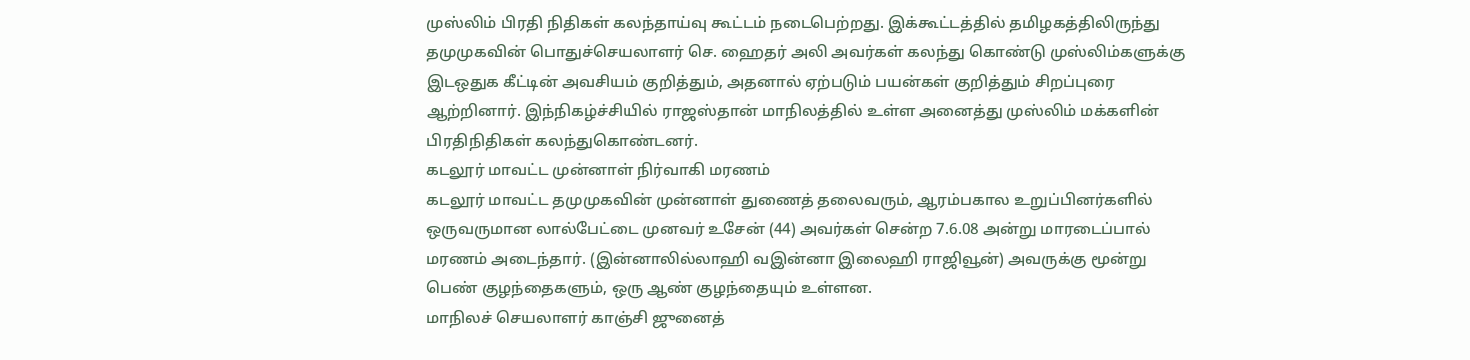முஸ்லிம் பிரதி நிதிகள் கலந்தாய்வு கூட்டம் நடைபெற்றது. இக்கூட்டத்தில் தமிழகத்திலிருந்து தமுமுகவின் பொதுச்செயலாளர் செ. ஹைதர் அலி அவர்கள் கலந்து கொண்டு முஸ்லிம்களுக்கு இடஒதுக கீட்டின் அவசியம் குறித்தும், அதனால் ஏற்படும் பயன்கள் குறித்தும் சிறப்புரை ஆற்றினார். இந்நிகழ்ச்சியில் ராஜஸ்தான் மாநிலத்தில் உள்ள அனைத்து முஸ்லிம் மக்களின் பிரதிநிதிகள் கலந்துகொண்டனர்.
கடலூர் மாவட்ட முன்னாள் நிர்வாகி மரணம்
கடலூர் மாவட்ட தமுமுகவின் முன்னாள் துணைத் தலைவரும், ஆரம்பகால உறுப்பினர்களில் ஒருவருமான லால்பேட்டை முனவர் உசேன் (44) அவர்கள் சென்ற 7.6.08 அன்று மாரடைப்பால் மரணம் அடைந்தார். (இன்னாலில்லாஹி வஇன்னா இலைஹி ராஜிவூன்) அவருக்கு மூன்று பெண் குழந்தைகளும், ஒரு ஆண் குழந்தையும் உள்ளன.
மாநிலச் செயலாளர் காஞ்சி ஜுனைத்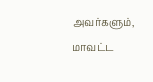அவர்களும், மாவட்ட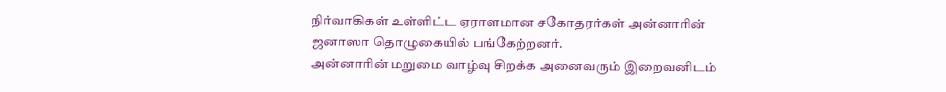நிர்வாகிகள் உள்ளிட்ட ஏராளமான சகோதரர்கள் அன்னாரின் ஜனாஸா தொழுகையில் பங்கேற்றனர்.
அன்னாரின் மறுமை வாழ்வு சிறக்க அனைவரும் இறைவனிடம்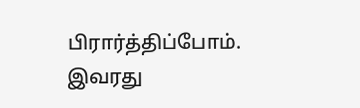பிரார்த்திப்போம்.
இவரது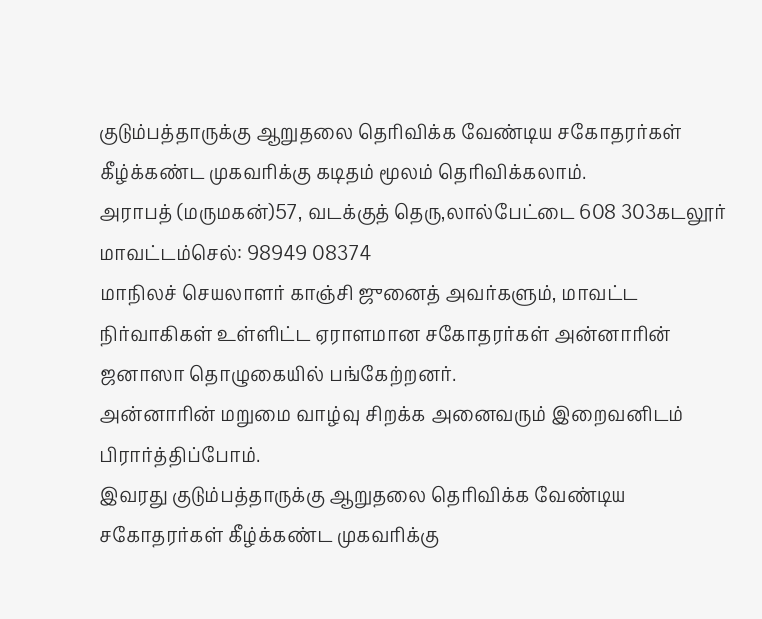குடும்பத்தாருக்கு ஆறுதலை தெரிவிக்க வேண்டிய சகோதரர்கள் கீழ்க்கண்ட முகவரிக்கு கடிதம் மூலம் தெரிவிக்கலாம்.
அராபத் (மருமகன்)57, வடக்குத் தெரு,லால்பேட்டை 608 303கடலூர் மாவட்டம்செல்: 98949 08374
மாநிலச் செயலாளர் காஞ்சி ஜுனைத் அவர்களும், மாவட்ட நிர்வாகிகள் உள்ளிட்ட ஏராளமான சகோதரர்கள் அன்னாரின் ஜனாஸா தொழுகையில் பங்கேற்றனர்.
அன்னாரின் மறுமை வாழ்வு சிறக்க அனைவரும் இறைவனிடம் பிரார்த்திப்போம்.
இவரது குடும்பத்தாருக்கு ஆறுதலை தெரிவிக்க வேண்டிய சகோதரர்கள் கீழ்க்கண்ட முகவரிக்கு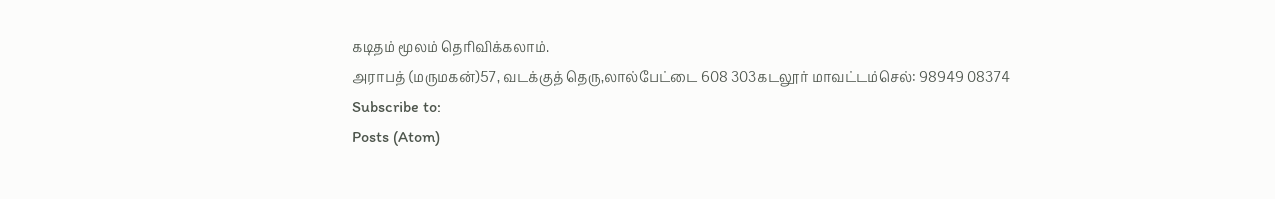கடிதம் மூலம் தெரிவிக்கலாம்.
அராபத் (மருமகன்)57, வடக்குத் தெரு,லால்பேட்டை 608 303கடலூர் மாவட்டம்செல்: 98949 08374
Subscribe to:
Posts (Atom)